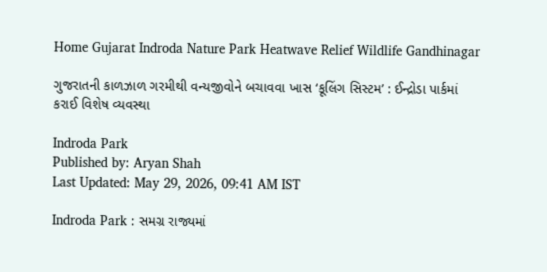Home Gujarat Indroda Nature Park Heatwave Relief Wildlife Gandhinagar

ગુજરાતની કાળઝાળ ગરમીથી વન્યજીવોને બચાવવા ખાસ ‘કૂલિંગ સિસ્ટમ’ : ઈન્દ્રોડા પાર્કમાં કરાઈ વિશેષ વ્યવસ્થા

Indroda Park
Published by: Aryan Shah
Last Updated: May 29, 2026, 09:41 AM IST

Indroda Park : સમગ્ર રાજ્યમાં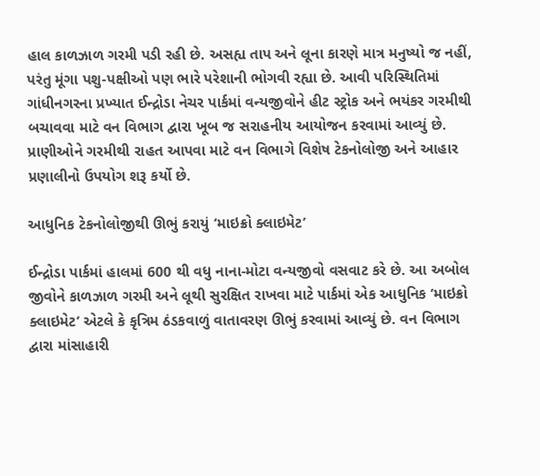હાલ કાળઝાળ ગરમી પડી રહી છે. અસહ્ય તાપ અને લૂના કારણે માત્ર મનુષ્યો જ નહીં, પરંતુ મૂંગા પશુ-પક્ષીઓ પણ ભારે પરેશાની ભોગવી રહ્યા છે. આવી પરિસ્થિતિમાં ગાંધીનગરના પ્રખ્યાત ઈન્દ્રોડા નેચર પાર્કમાં વન્યજીવોને હીટ સ્ટ્રોક અને ભયંકર ગરમીથી બચાવવા માટે વન વિભાગ દ્વારા ખૂબ જ સરાહનીય આયોજન કરવામાં આવ્યું છે. પ્રાણીઓને ગરમીથી રાહત આપવા માટે વન વિભાગે વિશેષ ટેકનોલોજી અને આહાર પ્રણાલીનો ઉપયોગ શરૂ કર્યો છે.

આધુનિક ટેકનોલોજીથી ઊભું કરાયું ‘માઇક્રો ક્લાઇમેટ’

ઈન્દ્રોડા પાર્કમાં હાલમાં 600 થી વધુ નાના-મોટા વન્યજીવો વસવાટ કરે છે. આ અબોલ જીવોને કાળઝાળ ગરમી અને લૂથી સુરક્ષિત રાખવા માટે પાર્કમાં એક આધુનિક ‘માઇક્રો ક્લાઇમેટ’ એટલે કે કૃત્રિમ ઠંડકવાળું વાતાવરણ ઊભું કરવામાં આવ્યું છે. વન વિભાગ દ્વારા માંસાહારી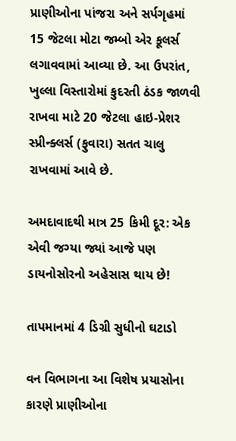પ્રાણીઓના પાંજરા અને સર્પગૃહમાં 15 જેટલા મોટા જમ્બો એર કૂલર્સ લગાવવામાં આવ્યા છે. આ ઉપરાંત, ખુલ્લા વિસ્તારોમાં કુદરતી ઠંડક જાળવી રાખવા માટે 20 જેટલા હાઇ-પ્રેશર સ્પ્રીન્ક્લર્સ (ફુવારા) સતત ચાલુ રાખવામાં આવે છે.

અમદાવાદથી માત્ર 25 કિમી દૂર: એક એવી જગ્યા જ્યાં આજે પણ ડાયનોસોરનો અહેસાસ થાય છે!

તાપમાનમાં 4 ડિગ્રી સુધીનો ઘટાડો

વન વિભાગના આ વિશેષ પ્રયાસોના કારણે પ્રાણીઓના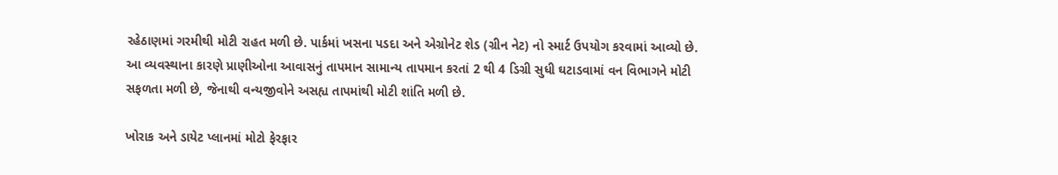રહેઠાણમાં ગરમીથી મોટી રાહત મળી છે. પાર્કમાં ખસના પડદા અને એગ્રોનેટ શેડ (ગ્રીન નેટ) નો સ્માર્ટ ઉપયોગ કરવામાં આવ્યો છે. આ વ્યવસ્થાના કારણે પ્રાણીઓના આવાસનું તાપમાન સામાન્ય તાપમાન કરતાં 2 થી 4 ડિગ્રી સુધી ઘટાડવામાં વન વિભાગને મોટી સફળતા મળી છે, જેનાથી વન્યજીવોને અસહ્ય તાપમાંથી મોટી શાંતિ મળી છે.

ખોરાક અને ડાયેટ પ્લાનમાં મોટો ફેરફાર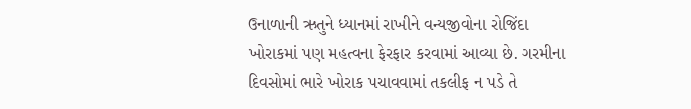ઉનાળાની ઋતુને ધ્યાનમાં રાખીને વન્યજીવોના રોજિંદા ખોરાકમાં પણ મહત્વના ફેરફાર કરવામાં આવ્યા છે. ગરમીના દિવસોમાં ભારે ખોરાક પચાવવામાં તકલીફ ન પડે તે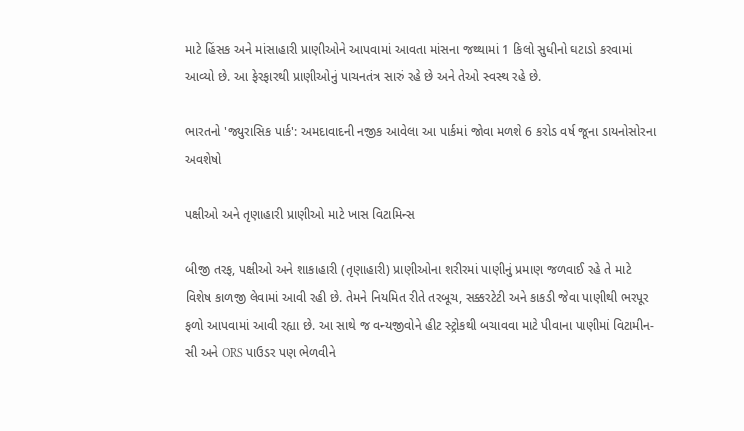માટે હિંસક અને માંસાહારી પ્રાણીઓને આપવામાં આવતા માંસના જથ્થામાં 1 કિલો સુધીનો ઘટાડો કરવામાં આવ્યો છે. આ ફેરફારથી પ્રાણીઓનું પાચનતંત્ર સારું રહે છે અને તેઓ સ્વસ્થ રહે છે.

ભારતનો 'જ્યુરાસિક પાર્ક': અમદાવાદની નજીક આવેલા આ પાર્કમાં જોવા મળશે 6 કરોડ વર્ષ જૂના ડાયનોસોરના અવશેષો

પક્ષીઓ અને તૃણાહારી પ્રાણીઓ માટે ખાસ વિટામિન્સ

બીજી તરફ, પક્ષીઓ અને શાકાહારી (તૃણાહારી) પ્રાણીઓના શરીરમાં પાણીનું પ્રમાણ જળવાઈ રહે તે માટે વિશેષ કાળજી લેવામાં આવી રહી છે. તેમને નિયમિત રીતે તરબૂચ, સક્કરટેટી અને કાકડી જેવા પાણીથી ભરપૂર ફળો આપવામાં આવી રહ્યા છે. આ સાથે જ વન્યજીવોને હીટ સ્ટ્રોકથી બચાવવા માટે પીવાના પાણીમાં વિટામીન-સી અને ORS પાઉડર પણ ભેળવીને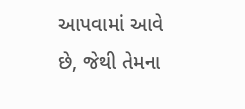આપવામાં આવે છે, જેથી તેમના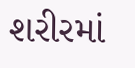શરીરમાં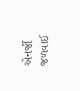એનર્જી જળવાઈ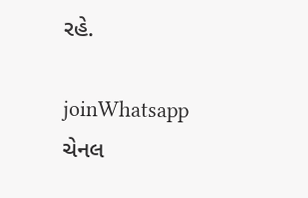રહે.

joinWhatsapp ચેનલ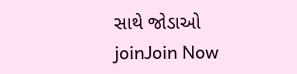સાથે જોડાઓ
joinJoin Now